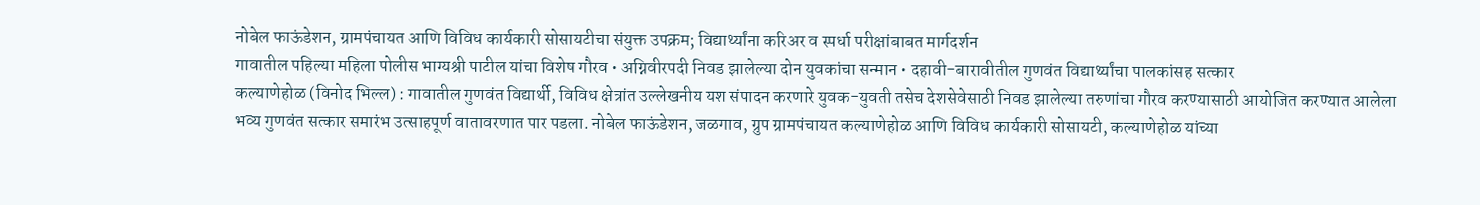नोबेल फाऊंडेशन, ग्रामपंचायत आणि विविध कार्यकारी सोसायटीचा संयुक्त उपक्रम; विद्यार्थ्यांना करिअर व स्पर्धा परीक्षांबाबत मार्गदर्शन
गावातील पहिल्या महिला पोलीस भाग्यश्री पाटील यांचा विशेष गौरव • अग्निवीरपदी निवड झालेल्या दोन युवकांचा सन्मान • दहावी-बारावीतील गुणवंत विद्यार्थ्यांचा पालकांसह सत्कार
कल्याणेहोळ (विनोद भिल्ल) : गावातील गुणवंत विद्यार्थी, विविध क्षेत्रांत उल्लेखनीय यश संपादन करणारे युवक-युवती तसेच देशसेवेसाठी निवड झालेल्या तरुणांचा गौरव करण्यासाठी आयोजित करण्यात आलेला भव्य गुणवंत सत्कार समारंभ उत्साहपूर्ण वातावरणात पार पडला. नोबेल फाऊंडेशन, जळगाव, ग्रुप ग्रामपंचायत कल्याणेहोळ आणि विविध कार्यकारी सोसायटी, कल्याणेहोळ यांच्या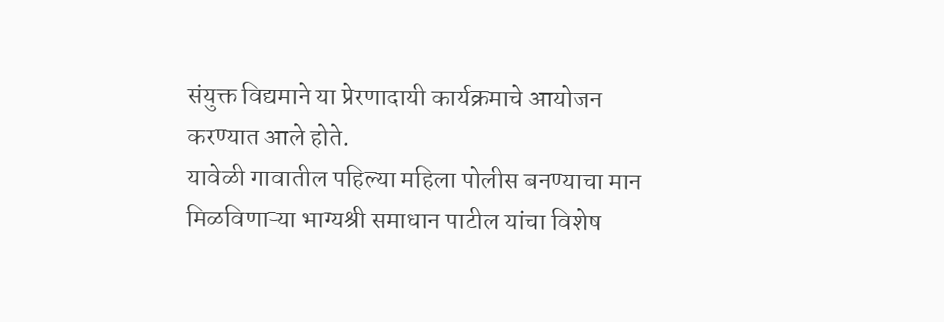संयुक्त विद्यमाने या प्रेरणादायी कार्यक्रमाचे आयोजन करण्यात आले होते.
यावेळी गावातील पहिल्या महिला पोलीस बनण्याचा मान मिळविणाऱ्या भाग्यश्री समाधान पाटील यांचा विशेष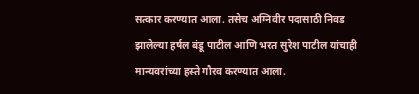सत्कार करण्यात आला. तसेच अग्निवीर पदासाठी निवड झालेल्या हर्षल बंडू पाटील आणि भरत सुरेश पाटील यांचाही मान्यवरांच्या हस्ते गौरव करण्यात आला.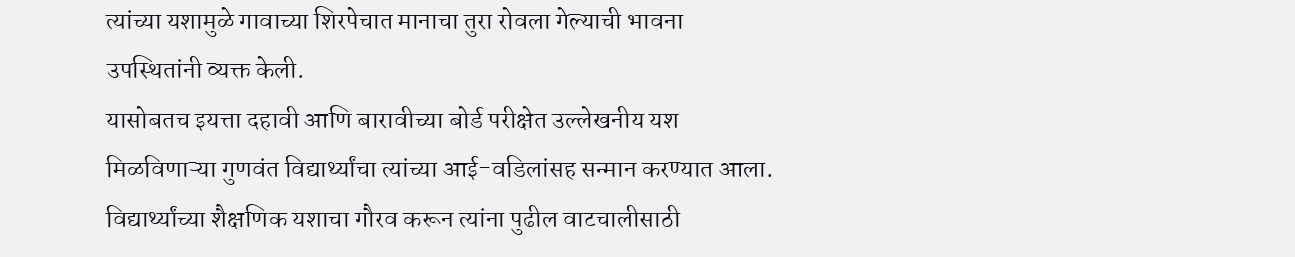त्यांच्या यशामुळे गावाच्या शिरपेचात मानाचा तुरा रोवला गेल्याची भावना उपस्थितांनी व्यक्त केली.
यासोबतच इयत्ता दहावी आणि बारावीच्या बोर्ड परीक्षेत उल्लेखनीय यश मिळविणाऱ्या गुणवंत विद्यार्थ्यांचा त्यांच्या आई-वडिलांसह सन्मान करण्यात आला. विद्यार्थ्यांच्या शैक्षणिक यशाचा गौरव करून त्यांना पुढील वाटचालीसाठी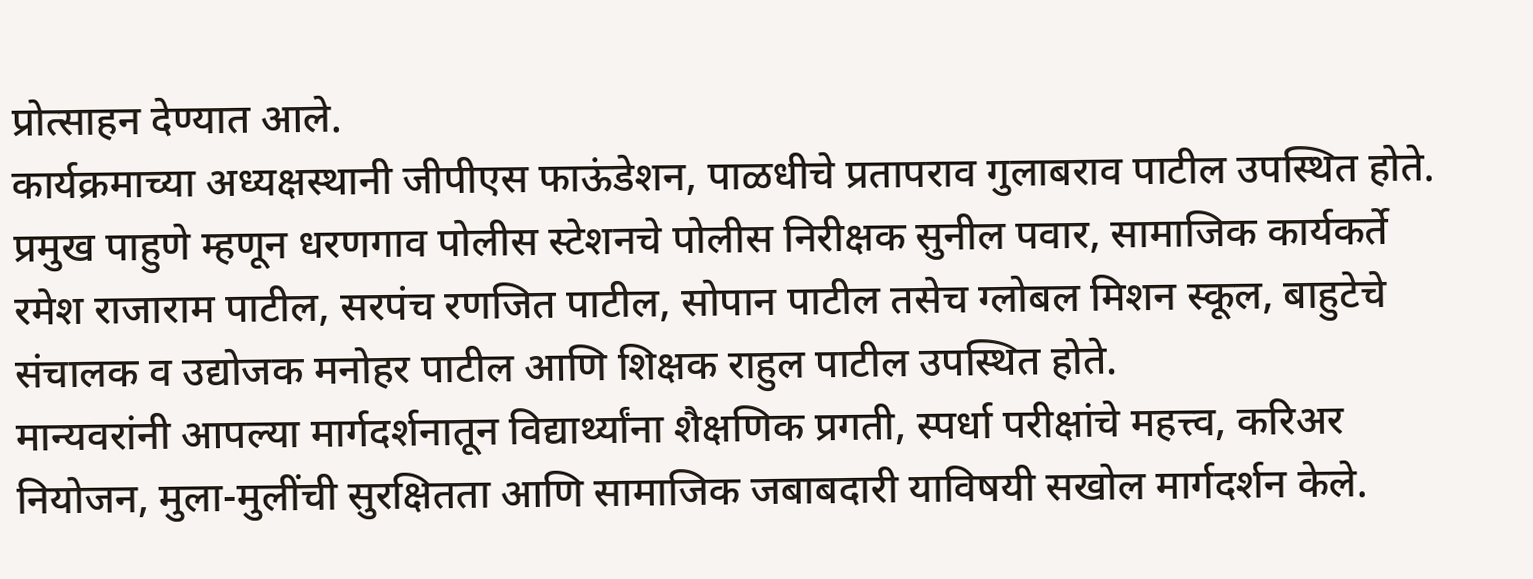प्रोत्साहन देण्यात आले.
कार्यक्रमाच्या अध्यक्षस्थानी जीपीएस फाऊंडेशन, पाळधीचे प्रतापराव गुलाबराव पाटील उपस्थित होते. प्रमुख पाहुणे म्हणून धरणगाव पोलीस स्टेशनचे पोलीस निरीक्षक सुनील पवार, सामाजिक कार्यकर्ते रमेश राजाराम पाटील, सरपंच रणजित पाटील, सोपान पाटील तसेच ग्लोबल मिशन स्कूल, बाहुटेचे संचालक व उद्योजक मनोहर पाटील आणि शिक्षक राहुल पाटील उपस्थित होते.
मान्यवरांनी आपल्या मार्गदर्शनातून विद्यार्थ्यांना शैक्षणिक प्रगती, स्पर्धा परीक्षांचे महत्त्व, करिअर नियोजन, मुला-मुलींची सुरक्षितता आणि सामाजिक जबाबदारी याविषयी सखोल मार्गदर्शन केले.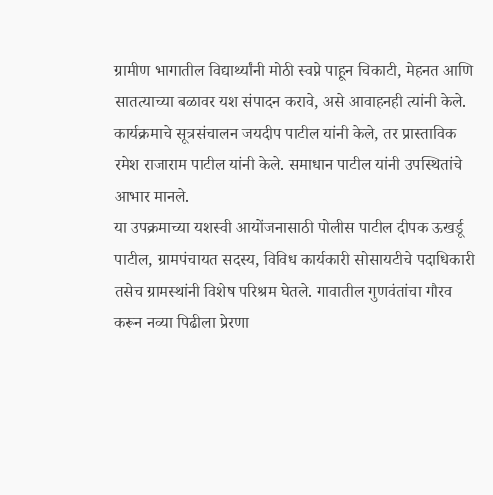ग्रामीण भागातील विद्यार्थ्यांनी मोठी स्वप्ने पाहून चिकाटी, मेहनत आणि सातत्याच्या बळावर यश संपादन करावे, असे आवाहनही त्यांनी केले. कार्यक्रमाचे सूत्रसंचालन जयदीप पाटील यांनी केले, तर प्रास्ताविक रमेश राजाराम पाटील यांनी केले. समाधान पाटील यांनी उपस्थितांचे आभार मानले.
या उपक्रमाच्या यशस्वी आयोंजनासाठी पोलीस पाटील दीपक ऊखर्डू पाटील, ग्रामपंचायत सदस्य, विविध कार्यकारी सोसायटीचे पदाधिकारी तसेच ग्रामस्थांनी विशेष परिश्रम घेतले. गावातील गुणवंतांचा गौरव करून नव्या पिढीला प्रेरणा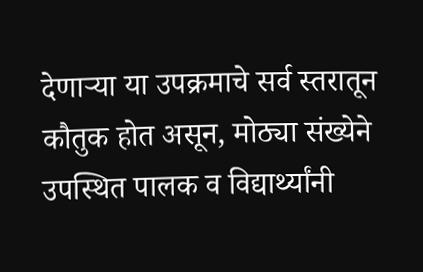देणाऱ्या या उपक्रमाचे सर्व स्तरातून कौतुक होत असून, मोठ्या संख्येने उपस्थित पालक व विद्यार्थ्यांनी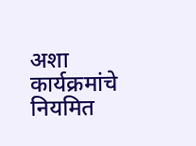अशा कार्यक्रमांचे नियमित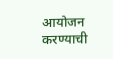आयोजन करण्याची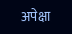अपेक्षा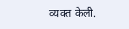व्यक्त केली.